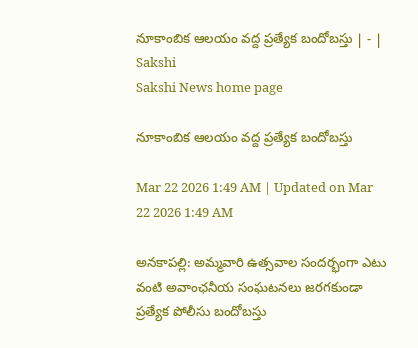నూకాంబిక ఆలయం వద్ద ప్రత్యేక బందోబస్తు | - | Sakshi
Sakshi News home page

నూకాంబిక ఆలయం వద్ద ప్రత్యేక బందోబస్తు

Mar 22 2026 1:49 AM | Updated on Mar 22 2026 1:49 AM

అనకాపల్లి: అమ్మవారి ఉత్సవాల సందర్భంగా ఎటు వంటి అవాంఛనీయ సంఘటనలు జరగకుండా ప్రత్యేక పోలీసు బందోబస్తు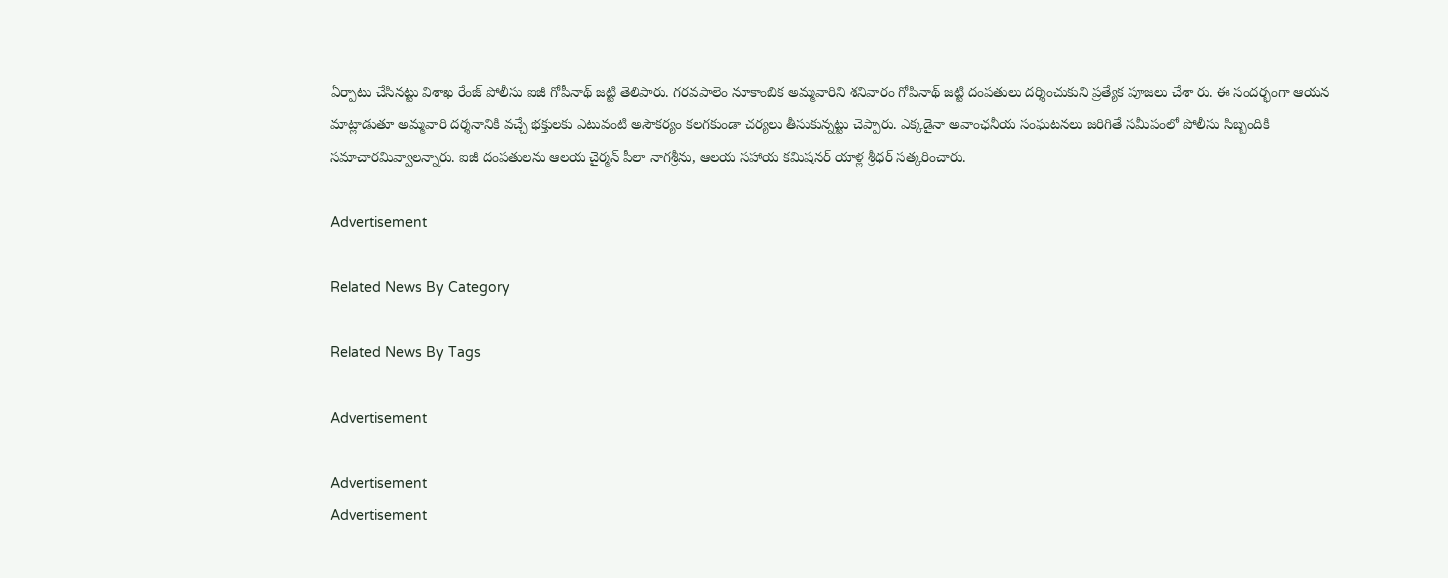ఏర్పాటు చేసినట్టు విశాఖ రేంజ్‌ పోలీసు ఐజీ గోపీనాథ్‌ జట్టి తెలిపారు. గరవపాలెం నూకాంబిక అమ్మవారిని శనివారం గోపినాథ్‌ జట్టి దంపతులు దర్శించుకుని ప్రత్యేక పూజలు చేశా రు. ఈ సందర్భంగా ఆయన మాట్లాడుతూ అమ్మవారి దర్శనానికి వచ్చే భక్తులకు ఎటువంటి అసౌకర్యం కలగకుండా చర్యలు తీసుకున్నట్టు చెప్పారు. ఎక్కడైనా అవాంఛనీయ సంఘటనలు జరిగితే సమీపంలో పోలీసు సిబ్బందికి సమాచారమివ్వాలన్నారు. ఐజీ దంపతులను ఆలయ చైర్మన్‌ పీలా నాగశ్రీను, ఆలయ సహాయ కమిషనర్‌ యాళ్ల శ్రీధర్‌ సత్కరించారు.

Advertisement

Related News By Category

Related News By Tags

Advertisement

Advertisement
Advertisement